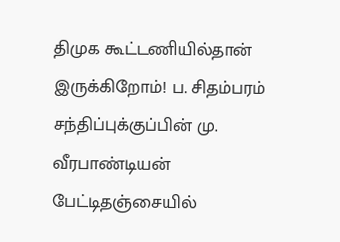திமுக கூட்டணியில்தான் இருக்கிறோம்! ப. சிதம்பரம் சந்திப்புக்குப்பின் மு. வீரபாண்டியன் பேட்டிதஞ்சையில்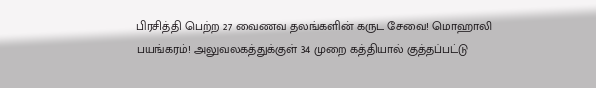பிரசித்தி பெற்ற 27 வைணவ தலங்களின் கருட சேவை! மொஹாலி பயங்கரம்! அலுவலகத்துக்குள் 34 முறை கத்தியால் குத்தப்பட்டு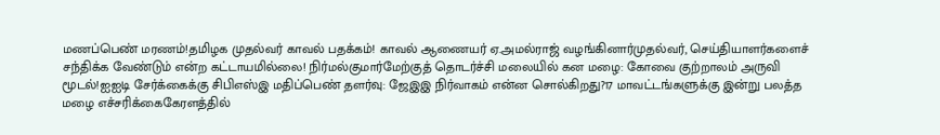மணப்பெண் மரணம்!தமிழக முதல்வர் காவல் பதக்கம்! காவல் ஆணையர் ஏ.அமல்ராஜ் வழங்கினார்முதல்வர், செய்தியாளர்களைச் சந்திக்க வேண்டும் என்ற கட்டாயமில்லை! நிர்மல்குமார்மேற்குத் தொடர்ச்சி மலையில் கன மழை: கோவை குற்றாலம் அருவி மூடல்!ஐஐடி சேர்க்கைக்கு சிபிஎஸ்இ மதிப்பெண் தளர்வு: ஜேஇஇ நிர்வாகம் என்ன சொல்கிறது?17 மாவட்டங்களுக்கு இன்று பலத்த மழை எச்சரிக்கைகேரளத்தில்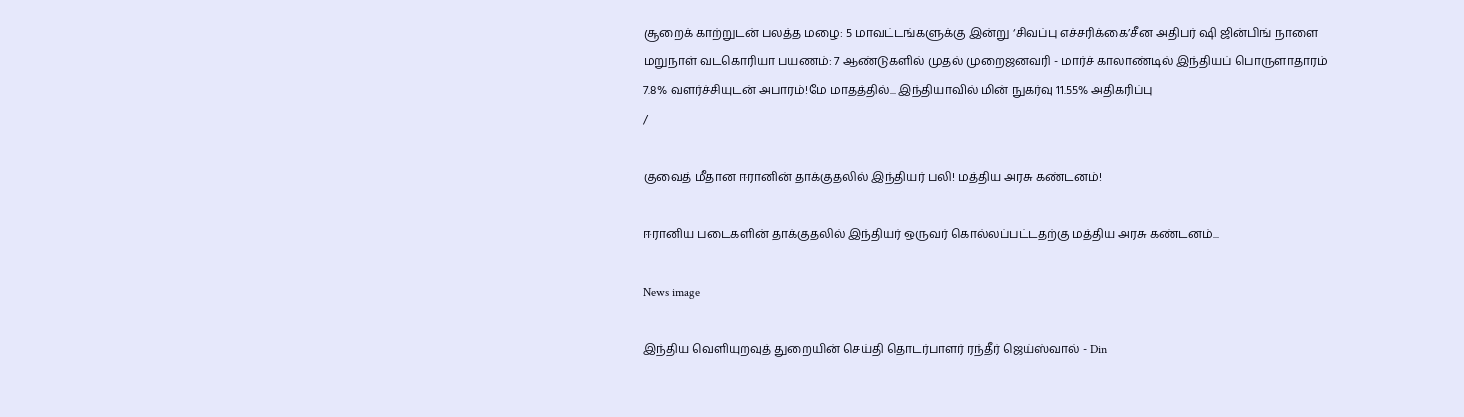சூறைக் காற்றுடன் பலத்த மழை: 5 மாவட்டங்களுக்கு இன்று ‘சிவப்பு எச்சரிக்கை’சீன அதிபர் ஷி ஜின்பிங் நாளை மறுநாள் வடகொரியா பயணம்: 7 ஆண்டுகளில் முதல் முறைஜனவரி - மார்ச் காலாண்டில் இந்தியப் பொருளாதாரம் 7.8% வளர்ச்சியுடன் அபாரம்!மே மாதத்தில்... இந்தியாவில் மின் நுகர்வு 11.55% அதிகரிப்பு
/

குவைத் மீதான ஈரானின் தாக்குதலில் இந்தியர் பலி! மத்திய அரசு கண்டனம்!

ஈரானிய படைகளின் தாக்குதலில் இந்தியர் ஒருவர் கொல்லப்பட்டதற்கு மத்திய அரசு கண்டனம்...

News image

இந்திய வெளியுறவுத் துறையின் செய்தி தொடர்பாளர் ரந்தீர் ஜெய்ஸ்வால் - Din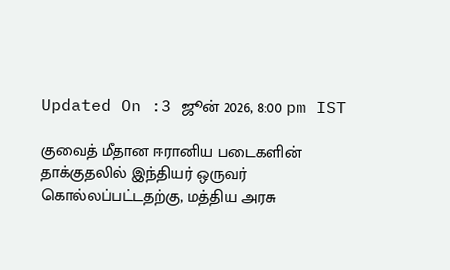Updated On :3 ஜூன் 2026, 8:00 pm IST

குவைத் மீதான ஈரானிய படைகளின் தாக்குதலில் இந்தியர் ஒருவர் கொல்லப்பட்டதற்கு, மத்திய அரசு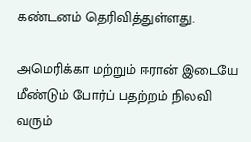கண்டனம் தெரிவித்துள்ளது.

அமெரிக்கா மற்றும் ஈரான் இடையே மீண்டும் போர்ப் பதற்றம் நிலவி வரும்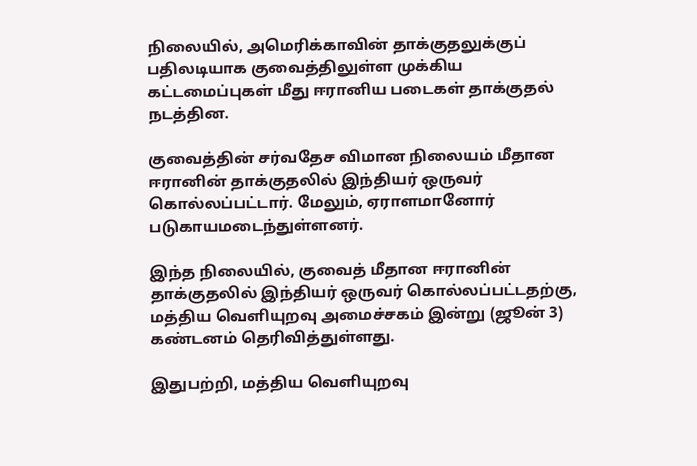நிலையில், அமெரிக்காவின் தாக்குதலுக்குப் பதிலடியாக குவைத்திலுள்ள முக்கிய கட்டமைப்புகள் மீது ஈரானிய படைகள் தாக்குதல் நடத்தின.

குவைத்தின் சர்வதேச விமான நிலையம் மீதான ஈரானின் தாக்குதலில் இந்தியர் ஒருவர் கொல்லப்பட்டார். மேலும், ஏராளமானோர் படுகாயமடைந்துள்ளனர்.

இந்த நிலையில், குவைத் மீதான ஈரானின் தாக்குதலில் இந்தியர் ஒருவர் கொல்லப்பட்டதற்கு, மத்திய வெளியுறவு அமைச்சகம் இன்று (ஜூன் 3) கண்டனம் தெரிவித்துள்ளது.

இதுபற்றி, மத்திய வெளியுறவு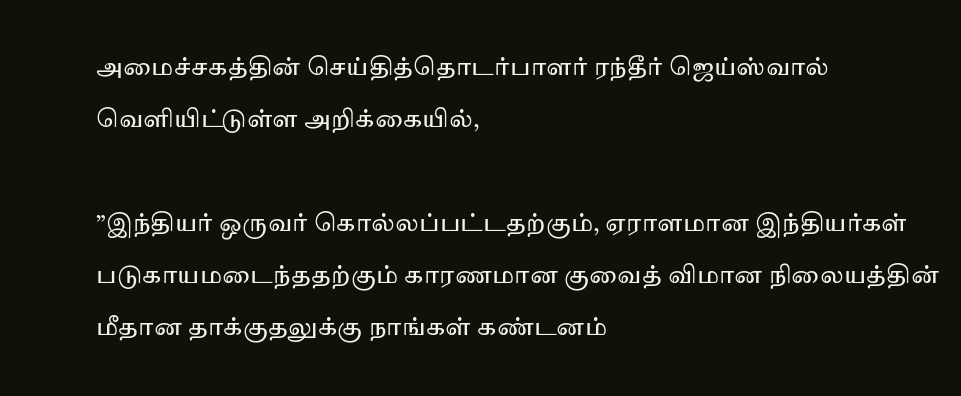அமைச்சகத்தின் செய்தித்தொடர்பாளர் ரந்தீர் ஜெய்ஸ்வால் வெளியிட்டுள்ள அறிக்கையில்,

”இந்தியர் ஒருவர் கொல்லப்பட்டதற்கும், ஏராளமான இந்தியர்கள் படுகாயமடைந்ததற்கும் காரணமான குவைத் விமான நிலையத்தின் மீதான தாக்குதலுக்கு நாங்கள் கண்டனம்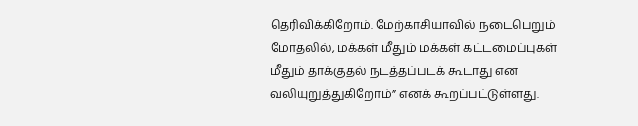தெரிவிக்கிறோம். மேற்காசியாவில் நடைபெறும் மோதலில், மக்கள் மீதும் மக்கள் கட்டமைப்புகள் மீதும் தாக்குதல் நடத்தப்படக் கூடாது என வலியுறுத்துகிறோம்” எனக் கூறப்பட்டுள்ளது.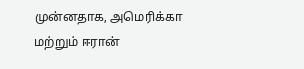முன்னதாக, அமெரிக்கா மற்றும் ஈரான்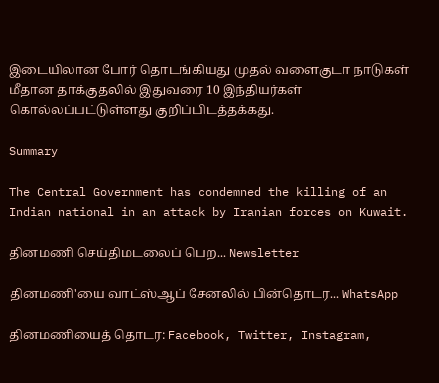இடையிலான போர் தொடங்கியது முதல் வளைகுடா நாடுகள் மீதான தாக்குதலில் இதுவரை 10 இந்தியர்கள் கொல்லப்பட்டுள்ளது குறிப்பிடத்தக்கது.

Summary

The Central Government has condemned the killing of an Indian national in an attack by Iranian forces on Kuwait.

தினமணி செய்திமடலைப் பெற... Newsletter

தினமணி'யை வாட்ஸ்ஆப் சேனலில் பின்தொடர... WhatsApp

தினமணியைத் தொடர: Facebook, Twitter, Instagram,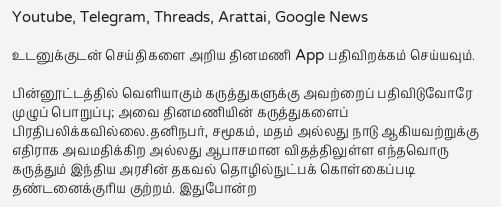Youtube, Telegram, Threads, Arattai, Google News

உடனுக்குடன் செய்திகளை அறிய தினமணி App பதிவிறக்கம் செய்யவும்.

பின்னூட்டத்தில் வெளியாகும் கருத்துகளுக்கு அவற்றைப் பதிவிடுவோரே முழுப் பொறுப்பு; அவை தினமணியின் கருத்துகளைப் பிரதிபலிக்கவில்லை.தனிநபர், சமூகம், மதம் அல்லது நாடு ஆகியவற்றுக்கு எதிராக அவமதிக்கிற அல்லது ஆபாசமான விதத்திலுள்ள எந்தவொரு கருத்தும் இந்திய அரசின் தகவல் தொழில்நுட்பக் கொள்கைப்படி தண்டனைக்குரிய குற்றம். இதுபோன்ற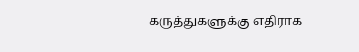கருத்துகளுக்கு எதிராக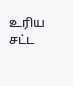உரிய சட்ட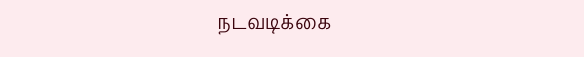நடவடிக்கை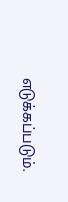எடுக்கப்படும்.